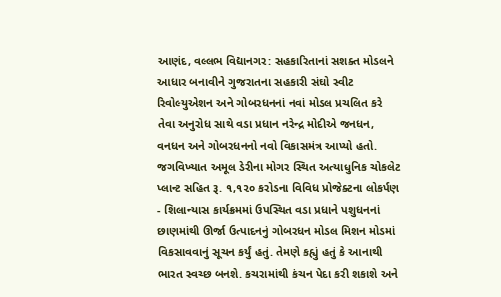આણંદ, વલ્લભ વિદ્યાનગર: સહકારિતાનાં સશક્ત મોડલને આધાર બનાવીને ગુજરાતના સહકારી સંઘો સ્વીટ રિવોલ્યુએશન અને ગોબરધનનાં નવાં મોડલ પ્રચલિત કરે તેવા અનુરોધ સાથે વડા પ્રધાન નરેન્દ્ર મોદીએ જનધન, વનધન અને ગોબરધનનો નવો વિકાસમંત્ર આપ્યો હતો. જગવિખ્યાત અમૂલ ડેરીના મોગર સ્થિત અત્યાધુનિક ચોકલેટ પ્લાન્ટ સહિત રૂ. ૧,૧૨૦ કરોડના વિવિધ પ્રોજેક્ટના લોકર્પણ - શિલાન્યાસ કાર્યક્રમમાં ઉપસ્થિત વડા પ્રધાને પશુધનનાં છાણમાંથી ઊર્જા ઉત્પાદનનું ગોબરધન મોડલ મિશન મોડમાં વિકસાવવાનું સૂચન કર્યું હતું. તેમણે કહ્યું હતું કે આનાથી ભારત સ્વચ્છ બનશે. કચરામાંથી કંચન પેદા કરી શકાશે અને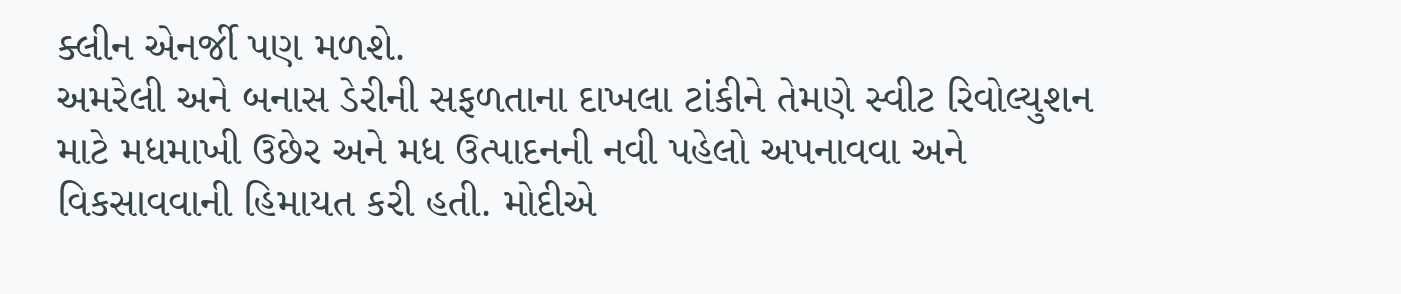ક્લીન એનર્જી પણ મળશે.
અમરેલી અને બનાસ ડેરીની સફળતાના દાખલા ટાંકીને તેમણે સ્વીટ રિવોલ્યુશન માટે મધમાખી ઉછેર અને મધ ઉત્પાદનની નવી પહેલો અપનાવવા અને વિકસાવવાની હિમાયત કરી હતી. મોદીએ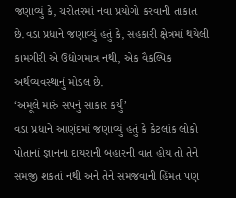જણાવ્યું કે, ચરોતરમાં નવા પ્રયોગો કરવાની તાકાત છે.વડા પ્રધાને જણાવ્યું હતું કે, સહકારી ક્ષેત્રમાં થયેલી કામગીરી એ ઉદ્યોગમાત્ર નથી, એક વૈકલ્પિક અર્થવ્યવસ્થાનું મોડલ છે.
‘અમૂલે મારું સપનું સાકાર કર્યું’
વડા પ્રધાને આણંદમાં જણાવ્યું હતું કે કેટલાંક લોકો પોતાનાં જ્ઞાનના દાયરાની બહારની વાત હોય તો તેને સમજી શકતાં નથી અને તેને સમજવાની હિંમત પણ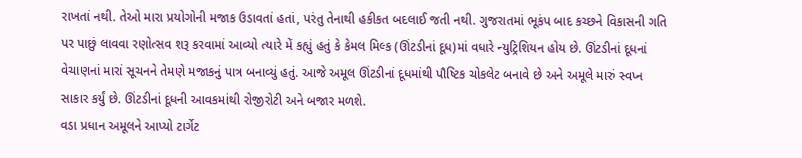રાખતાં નથી. તેઓ મારા પ્રયોગોની મજાક ઉડાવતાં હતાં, પરંતુ તેનાથી હકીકત બદલાઈ જતી નથી. ગુજરાતમાં ભૂકંપ બાદ કચ્છને વિકાસની ગતિ પર પાછું લાવવા રણોત્સવ શરૂ કરવામાં આવ્યો ત્યારે મેં કહ્યું હતું કે કેમલ મિલ્ક (ઊંટડીનાં દૂધ)માં વધારે ન્યુટ્રિશિયન હોય છે. ઊંટડીનાં દૂધનાં વેચાણનાં મારાં સૂચનને તેમણે મજાકનું પાત્ર બનાવ્યું હતું. આજે અમૂલ ઊંટડીનાં દૂધમાંથી પૌષ્ટિક ચોકલેટ બનાવે છે અને અમૂલે મારું સ્વપ્ન સાકાર કર્યું છે. ઊંટડીનાં દૂધની આવકમાંથી રોજીરોટી અને બજાર મળશે.
વડા પ્રધાન અમૂલને આપ્યો ટાર્ગેટ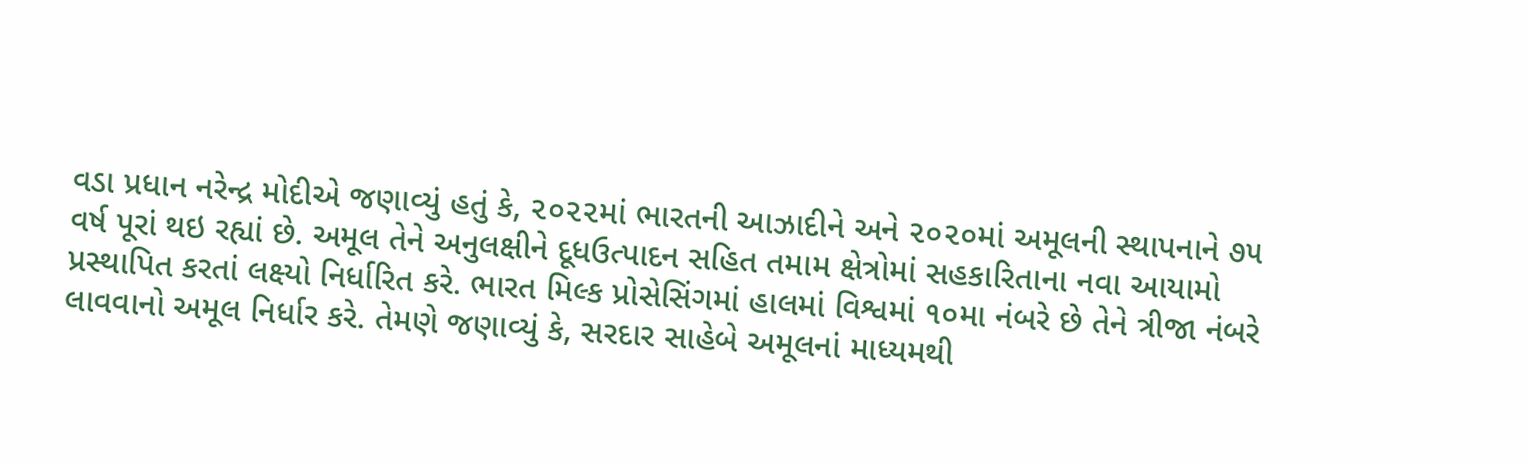વડા પ્રધાન નરેન્દ્ર મોદીએ જણાવ્યું હતું કે, ૨૦૨૨માં ભારતની આઝાદીને અને ૨૦૨૦માં અમૂલની સ્થાપનાને ૭૫ વર્ષ પૂરાં થઇ રહ્યાં છે. અમૂલ તેને અનુલક્ષીને દૂધઉત્પાદન સહિત તમામ ક્ષેત્રોમાં સહકારિતાના નવા આયામો પ્રસ્થાપિત કરતાં લક્ષ્યો નિર્ધારિત કરે. ભારત મિલ્ક પ્રોસેસિંગમાં હાલમાં વિશ્વમાં ૧૦મા નંબરે છે તેને ત્રીજા નંબરે લાવવાનો અમૂલ નિર્ધાર કરે. તેમણે જણાવ્યું કે, સરદાર સાહેબે અમૂલનાં માધ્યમથી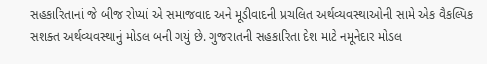સહકારિતાનાં જે બીજ રોપ્યાં એ સમાજવાદ અને મૂડીવાદની પ્રચલિત અર્થવ્યવસ્થાઓની સામે એક વૈકલ્પિક સશક્ત અર્થવ્યવસ્થાનું મોડલ બની ગયું છે. ગુજરાતની સહકારિતા દેશ માટે નમૂનેદાર મોડલ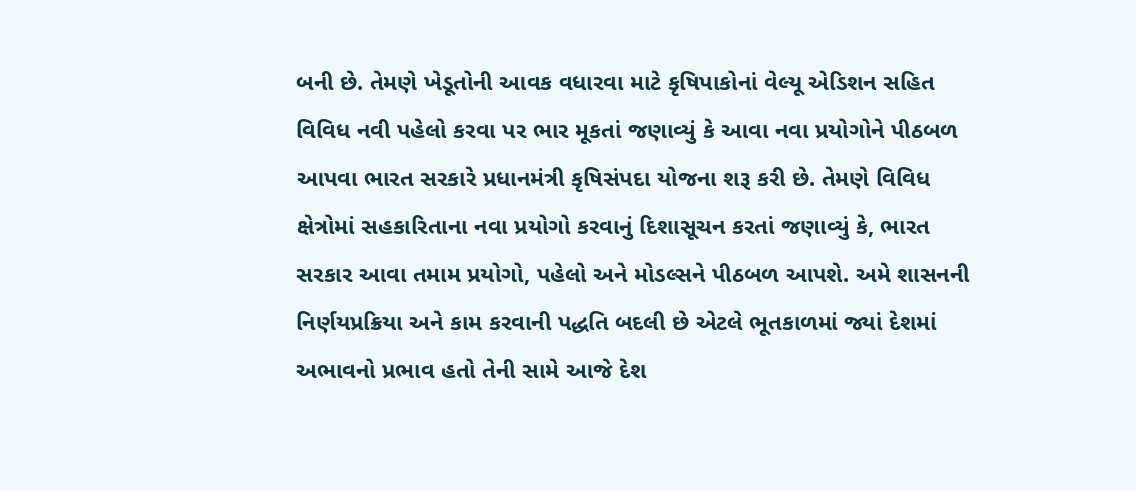બની છે. તેમણે ખેડૂતોની આવક વધારવા માટે કૃષિપાકોનાં વેલ્યૂ એડિશન સહિત વિવિધ નવી પહેલો કરવા પર ભાર મૂકતાં જણાવ્યું કે આવા નવા પ્રયોગોને પીઠબળ આપવા ભારત સરકારે પ્રધાનમંત્રી કૃષિસંપદા યોજના શરૂ કરી છે. તેમણે વિવિધ ક્ષેત્રોમાં સહકારિતાના નવા પ્રયોગો કરવાનું દિશાસૂચન કરતાં જણાવ્યું કે, ભારત સરકાર આવા તમામ પ્રયોગો, પહેલો અને મોડલ્સને પીઠબળ આપશે. અમે શાસનની નિર્ણયપ્રક્રિયા અને કામ કરવાની પદ્ધતિ બદલી છે એટલે ભૂતકાળમાં જ્યાં દેશમાં અભાવનો પ્રભાવ હતો તેની સામે આજે દેશ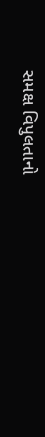સમક્ષ વિપુલતાનો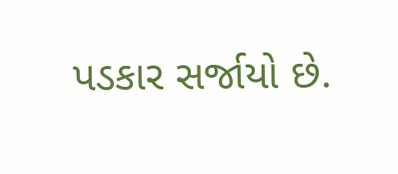પડકાર સર્જાયો છે.